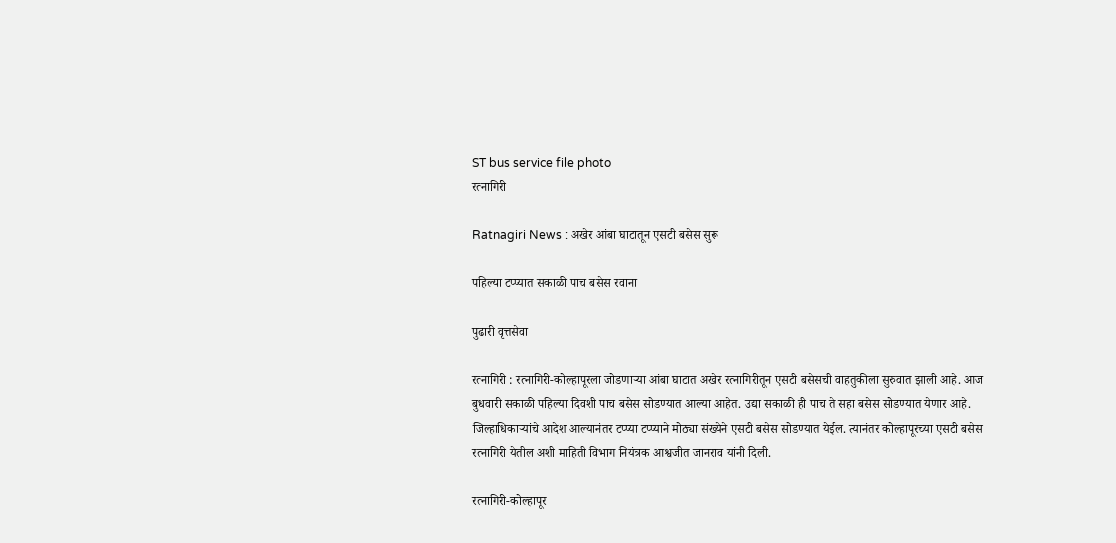ST bus service file photo
रत्नागिरी

Ratnagiri News : अखेर आंबा घाटातून एसटी बसेस सुरू

पहिल्या टप्प्यात सकाळी पाच बसेस रवाना

पुढारी वृत्तसेवा

रत्‍नागिरी : रत्‍नागिरी-कोल्‍हापूरला जोडणाऱ्या आंबा घाटात अखेर रत्‍नागिरीतून एसटी बसेसची वाहतुकीला सुरुवात झाली आहे. आज बुधवारी सकाळी पहिल्‍या दिवशी पाच बसेस सोडण्यात आल्‍या आहेत. उद्या सकाळी ही पाच ते सहा बसेस सोडण्यात येणार आहे. जिल्‍हाधिकाऱ्यांचे आदेश आल्‍यानंतर टप्‍प्‍या टप्‍प्‍याने मोठ्या संख्येने एसटी बसेस सोडण्यात येईल. त्‍यानंतर कोल्‍हापूरच्‍या एसटी बसेस रत्‍नागिरी येतील अशी माहिती विभाग नियंत्रक आश्वजीत जानराव यांनी दिली.

रत्‍नागिरी-कोल्‍हापूर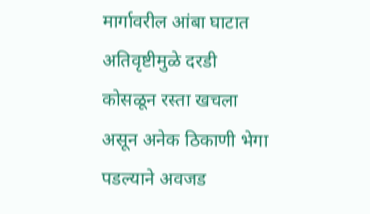मार्गावरील आंबा घाटात अतिवृष्टीमुळे दरडी कोसळून रस्‍ता खचला असून अनेक ठिकाणी भेगा पडल्‍याने अवजड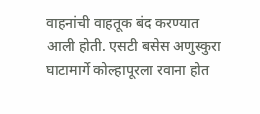वाहनांची वाहतूक बंद करण्यात आली होती. एसटी बसेस अणुस्‍कुरा घाटामार्गे कोल्‍हापूरला रवाना होत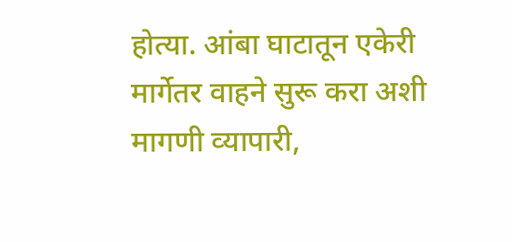होत्‍या. आंबा घाटातून एकेरी मार्गेतर वाहने सुरू करा अशी मागणी व्‍यापारी,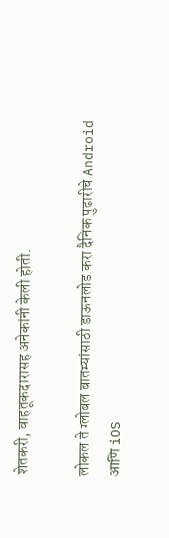शेतकरी, वाहतूकदारासह अनेकांनी केली होती.

लोकल ते ग्लोबल बातम्यांसाठी डाऊनलोड करा दैनिक पुढारीचे Android आणि iOS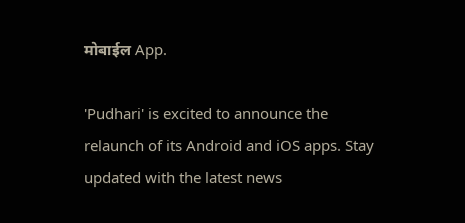मोबाईल App.

'Pudhari' is excited to announce the relaunch of its Android and iOS apps. Stay updated with the latest news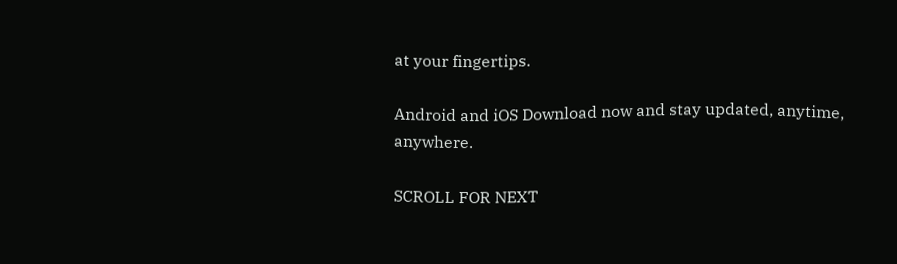at your fingertips.

Android and iOS Download now and stay updated, anytime, anywhere.

SCROLL FOR NEXT